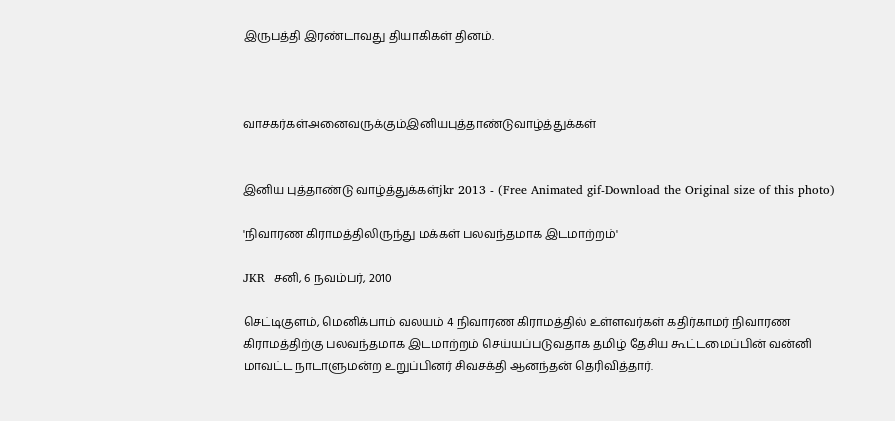இருபத்தி இரண்டாவது தியாகிகள் தினம்.



வாசகர்கள்அனைவருக்கும்இனியபுத்தாண்டுவாழ்த்துக்கள்


இனிய புத்தாண்டு வாழ்த்துக்கள்jkr 2013 - (Free Animated gif-Download the Original size of this photo)

'நிவாரண கிராமத்திலிருந்து மக்கள் பலவந்தமாக இடமாற்றம்'

JKR  சனி, 6 நவம்பர், 2010

செட்டிகுளம், மெனிக்பாம் வலயம் 4 நிவாரண கிராமத்தில் உள்ளவர்கள் கதிர்காமர் நிவாரண கிராமத்திற்கு பலவந்தமாக இடமாற்றம் செய்யப்படுவதாக தமிழ் தேசிய கூட்டமைப்பின் வன்னி மாவட்ட நாடாளுமன்ற உறுப்பினர் சிவசக்தி ஆனந்தன் தெரிவித்தார்.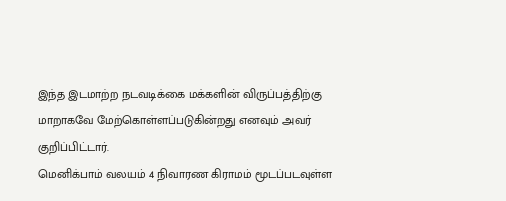இந்த இடமாற்ற நடவடிக்கை மக்களின் விருப்பத்திற்கு மாறாகவே மேற்கொள்ளப்படுகின்றது எனவும் அவர் குறிப்பிட்டார்.
மெனிக்பாம் வலயம் 4 நிவாரண கிராமம் மூடப்படவுள்ள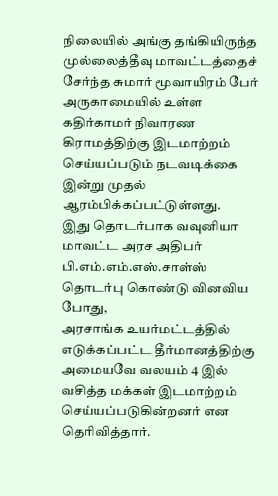நிலையில் அங்கு தங்கியிருந்த முல்லைத்தீவு மாவட்டத்தைச் சேர்ந்த சுமார் மூவாயிரம் பேர் அருகாமையில் உள்ள கதிர்காமர் நிவாரண கிராமத்திற்கு இடமாற்றம் செய்யப்படும் நடவடிக்கை இன்று முதல் ஆரம்பிக்கப்பட்டுள்ளது.
இது தொடர்பாக வவுனியா மாவட்ட அரச அதிபர் பி.எம்.எம்.எஸ்.சாள்ஸ் தொடர்பு கொண்டு வினவிய போது,
அரசாங்க உயர்மட்டத்தில் எடுக்கப்பட்ட தீர்மானத்திற்கு அமையவே வலயம் 4 இல் வசித்த மக்கள் இடமாற்றம் செய்யப்படுகின்றனர் என தெரிவித்தார்.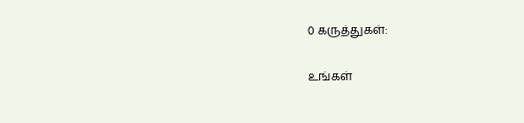0 கருத்துகள்:

உங்கள்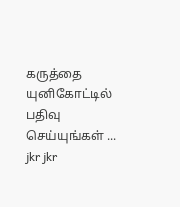கருத்தை யுனிகோட்டில் பதிவு செய்யுங்கள் ...
jkr jkr